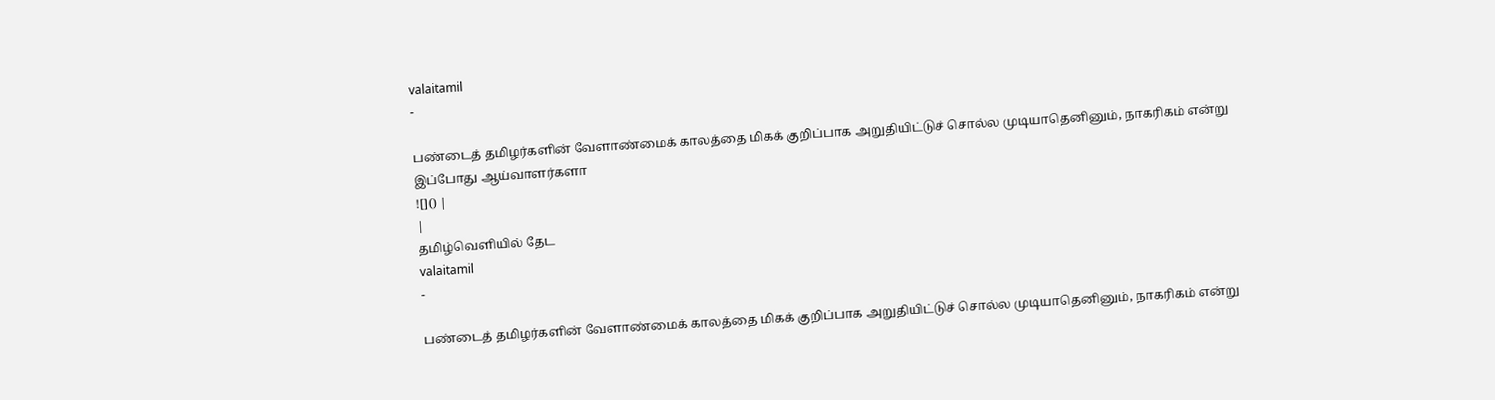valaitamil
-

பண்டைத் தமிழர்களின் வேளாண்மைக் காலத்தை மிகக் குறிப்பாக அறுதியிட்டுச் சொல்ல முடியாதெனினும், நாகரிகம் என்று இப்போது ஆய்வாளர்களா
![]() |
|
தமிழ்வெளியில் தேட
valaitamil
-

பண்டைத் தமிழர்களின் வேளாண்மைக் காலத்தை மிகக் குறிப்பாக அறுதியிட்டுச் சொல்ல முடியாதெனினும், நாகரிகம் என்று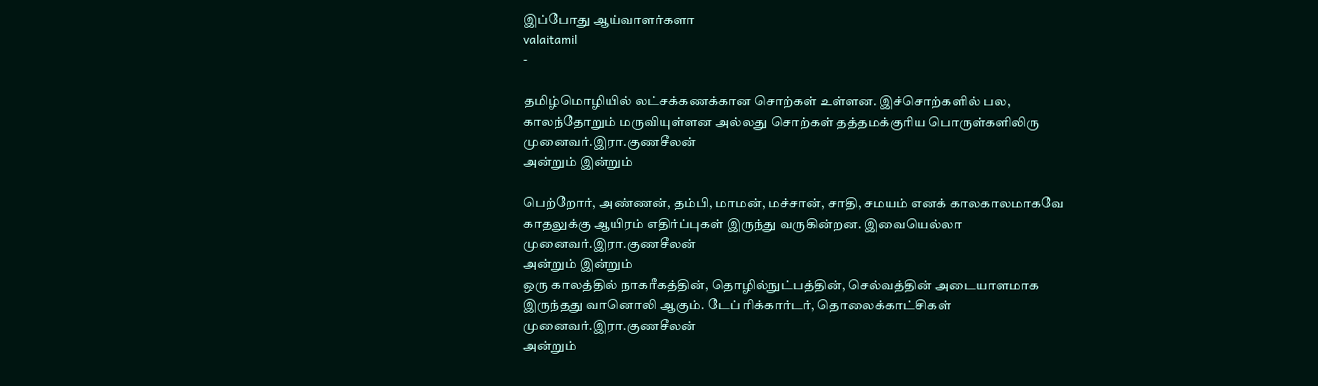இப்போது ஆய்வாளர்களா
valaitamil
-

தமிழ்மொழியில் லட்சக்கணக்கான சொற்கள் உள்ளன. இச்சொற்களில் பல, காலந்தோறும் மருவியுள்ளன அல்லது சொற்கள் தத்தமக்குரிய பொருள்களிலிரு
முனைவர்.இரா.குணசீலன்
அன்றும் இன்றும்

பெற்றோர், அண்ணன், தம்பி, மாமன், மச்சான், சாதி, சமயம் எனக் காலகாலமாகவே காதலுக்கு ஆயிரம் எதிர்ப்புகள் இருந்து வருகின்றன. இவையெல்லா
முனைவர்.இரா.குணசீலன்
அன்றும் இன்றும்
ஒரு காலத்தில் நாகரீகத்தின், தொழில்நுட்பத்தின், செல்வத்தின் அடையாளமாக இருந்தது வானொலி ஆகும். டேப் ரிக்கார்டர், தொலைக்காட்சிகள்
முனைவர்.இரா.குணசீலன்
அன்றும்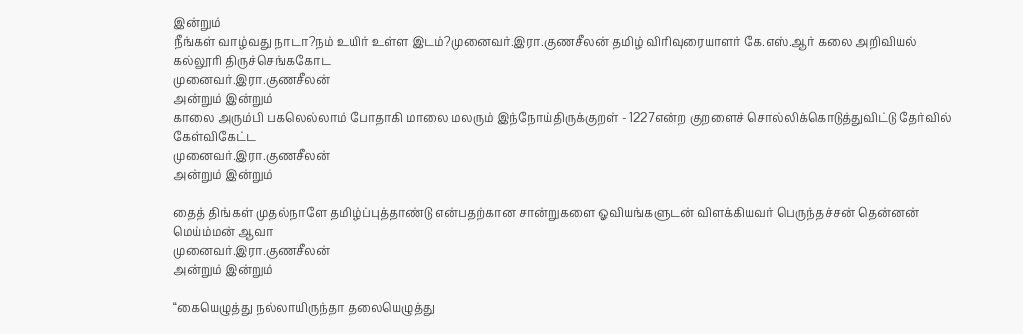இன்றும்
நீங்கள் வாழ்வது நாடா?நம் உயிர் உள்ள இடம்?முனைவர்.இரா.குணசீலன் தமிழ் விரிவுரையாளர் கே.எஸ்.ஆர் கலை அறிவியல் கல்லூரி திருச்செங்ககோட
முனைவர்.இரா.குணசீலன்
அன்றும் இன்றும்
காலை அரும்பி பகலெல்லாம் போதாகி மாலை மலரும் இந்நோய்திருக்குறள் - 1227என்ற குறளைச் சொல்லிக்கொடுத்துவிட்டு தேர்வில் கேள்விகேட்ட
முனைவர்.இரா.குணசீலன்
அன்றும் இன்றும்

தைத் திங்கள் முதல்நாளே தமிழ்ப்புத்தாண்டு என்பதற்கான சான்றுகளை ஓவியங்களுடன் விளக்கியவர் பெருந்தச்சன் தென்னன் மெய்ம்மன் ஆவா
முனைவர்.இரா.குணசீலன்
அன்றும் இன்றும்

“கையெழுத்து நல்லாயிருந்தா தலையெழுத்து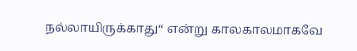நல்லாயிருக்காது“ என்று காலகாலமாகவே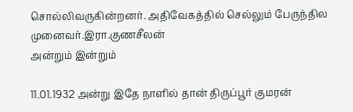சொல்லிவருகின்றனர். அதிவேகத்தில் செல்லும் பேருந்தில
முனைவர்.இரா.குணசீலன்
அன்றும் இன்றும்

11.01.1932 அன்று இதே நாளில் தான் திருப்பூர் குமரன்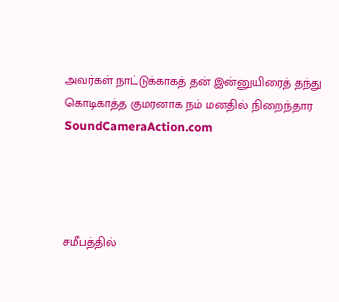அவர்கள் நாட்டுக்காகத் தன் இன்னுயிரைத் தந்து கொடிகாத்த குமரனாக நம் மனதில் நிறைந்தார
SoundCameraAction.com




சமீபத்தில்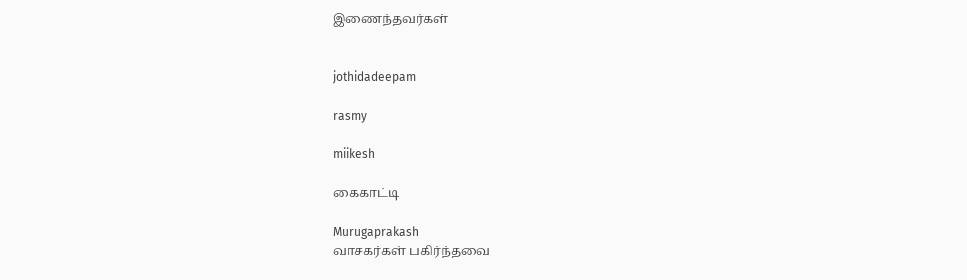இணைந்தவர்கள்


jothidadeepam

rasmy

miikesh

கைகாட்டி

Murugaprakash
வாசகர்கள் பகிர்ந்தவை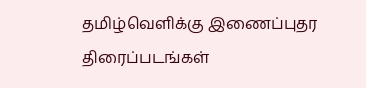தமிழ்வெளிக்கு இணைப்புதர
திரைப்படங்கள்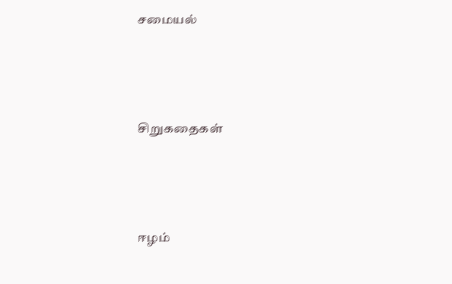சமையல்





சிறுகதைகள்





ஈழம்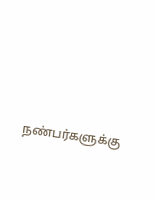நண்பர்களுக்கு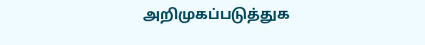அறிமுகப்படுத்துக